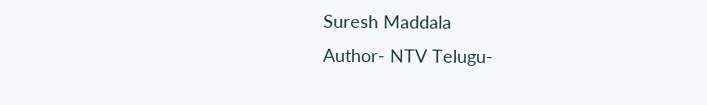Suresh Maddala
Author- NTV Telugu-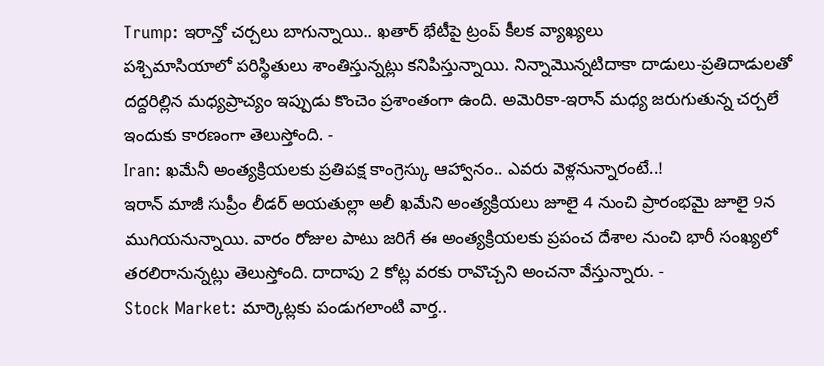Trump: ఇరాన్తో చర్చలు బాగున్నాయి.. ఖతార్ భేటీపై ట్రంప్ కీలక వ్యాఖ్యలు
పశ్చిమాసియాలో పరిస్థితులు శాంతిస్తున్నట్లు కనిపిస్తున్నాయి. నిన్నామొన్నటిదాకా దాడులు-ప్రతిదాడులతో దద్దరిల్లిన మధ్యప్రాచ్యం ఇప్పుడు కొంచెం ప్రశాంతంగా ఉంది. అమెరికా-ఇరాన్ మధ్య జరుగుతున్న చర్చలే ఇందుకు కారణంగా తెలుస్తోంది. -
Iran: ఖమేనీ అంత్యక్రియలకు ప్రతిపక్ష కాంగ్రెస్కు ఆహ్వానం.. ఎవరు వెళ్లనున్నారంటే..!
ఇరాన్ మాజీ సుప్రీం లీడర్ అయతుల్లా అలీ ఖమేని అంత్యక్రియలు జూలై 4 నుంచి ప్రారంభమై జూలై 9న ముగియనున్నాయి. వారం రోజుల పాటు జరిగే ఈ అంత్యక్రియలకు ప్రపంచ దేశాల నుంచి భారీ సంఖ్యలో తరలిరానున్నట్లు తెలుస్తోంది. దాదాపు 2 కోట్ల వరకు రావొచ్చని అంచనా వేస్తున్నారు. -
Stock Market: మార్కెట్లకు పండుగలాంటి వార్త..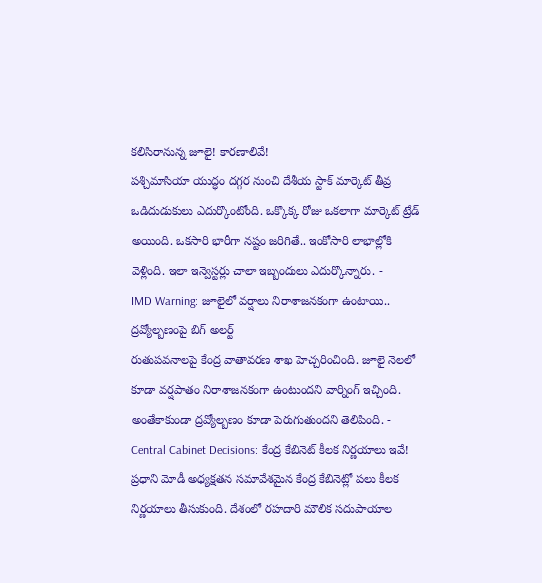కలిసిరానున్న జూలై! కారణాలివే!
పశ్చిమాసియా యుద్ధం దగ్గర నుంచి దేశీయ స్టాక్ మార్కెట్ తీవ్ర ఒడిదుడుకులు ఎదుర్కొంటోంది. ఒక్కొక్క రోజు ఒకలాగా మార్కెట్ ట్రేడ్ అయింది. ఒకసారి భారీగా నష్టం జరిగితే.. ఇంకోసారి లాభాల్లోకి వెళ్లింది. ఇలా ఇన్వెస్టర్లు చాలా ఇబ్బందులు ఎదుర్కొన్నారు. -
IMD Warning: జూలైలో వర్షాలు నిరాశాజనకంగా ఉంటాయి.. ద్రవ్యోల్బణంపై బిగ్ అలర్ట్
రుతుపవనాలపై కేంద్ర వాతావరణ శాఖ హెచ్చరించింది. జూలై నెలలో కూడా వర్షపాతం నిరాశాజనకంగా ఉంటుందని వార్నింగ్ ఇచ్చింది. అంతేకాకుండా ద్రవ్యోల్బణం కూడా పెరుగుతుందని తెలిపింది. -
Central Cabinet Decisions: కేంద్ర కేబినెట్ కీలక నిర్ణయాలు ఇవే!
ప్రధాని మోడీ అధ్యక్షతన సమావేశమైన కేంద్ర కేబినెట్లో పలు కీలక నిర్ణయాలు తీసుకుంది. దేశంలో రహదారి మౌలిక సదుపాయాల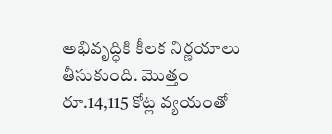అభివృద్ధికి కీలక నిర్ణయాలు తీసుకుంది. మొత్తం రూ.14,115 కోట్ల వ్యయంతో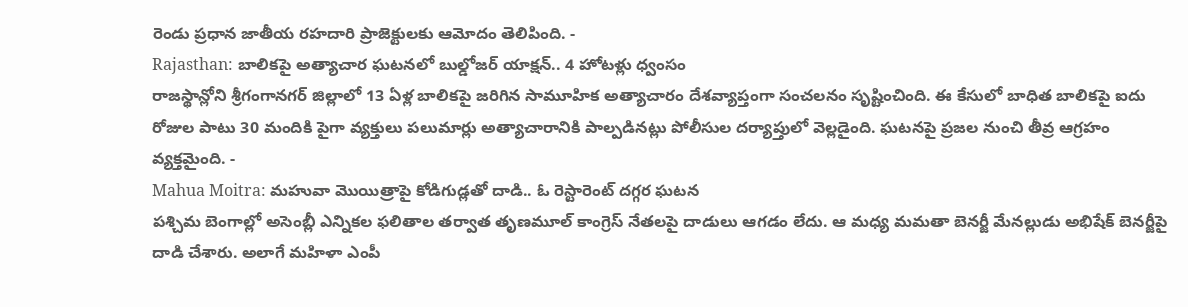రెండు ప్రధాన జాతీయ రహదారి ప్రాజెక్టులకు ఆమోదం తెలిపింది. -
Rajasthan: బాలికపై అత్యాచార ఘటనలో బుల్డోజర్ యాక్షన్.. 4 హోటళ్లు ధ్వంసం
రాజస్థాన్లోని శ్రీగంగానగర్ జిల్లాలో 13 ఏళ్ల బాలికపై జరిగిన సామూహిక అత్యాచారం దేశవ్యాప్తంగా సంచలనం సృష్టించింది. ఈ కేసులో బాధిత బాలికపై ఐదు రోజుల పాటు 30 మందికి పైగా వ్యక్తులు పలుమార్లు అత్యాచారానికి పాల్పడినట్లు పోలీసుల దర్యాప్తులో వెల్లడైంది. ఘటనపై ప్రజల నుంచి తీవ్ర ఆగ్రహం వ్యక్తమైంది. -
Mahua Moitra: మహువా మొయిత్రాపై కోడిగుడ్లతో దాడి.. ఓ రెస్టారెంట్ దగ్గర ఘటన
పశ్చిమ బెంగాల్లో అసెంబ్లీ ఎన్నికల ఫలితాల తర్వాత తృణమూల్ కాంగ్రెస్ నేతలపై దాడులు ఆగడం లేదు. ఆ మధ్య మమతా బెనర్జీ మేనల్లుడు అభిషేక్ బెనర్జీపై దాడి చేశారు. అలాగే మహిళా ఎంపీ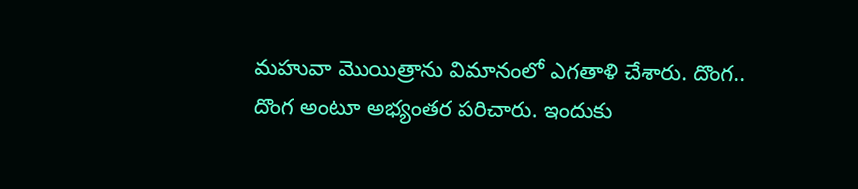మహువా మొయిత్రాను విమానంలో ఎగతాళి చేశారు. దొంగ.. దొంగ అంటూ అభ్యంతర పరిచారు. ఇందుకు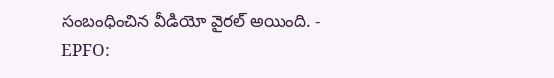సంబంధించిన వీడియో వైరల్ అయింది. -
EPFO: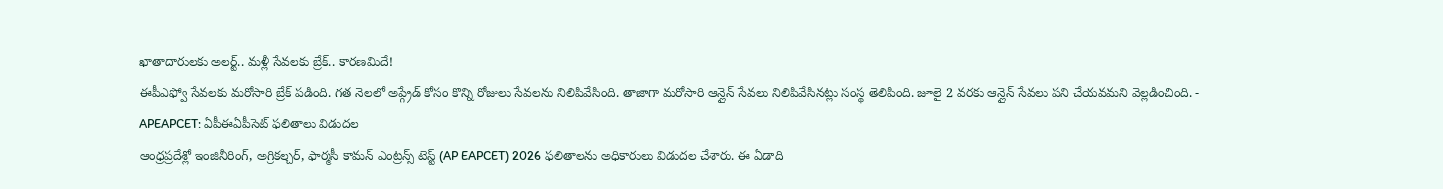ఖాతాదారులకు అలర్ట్.. మళ్లీ సేవలకు బ్రేక్.. కారణమిదే!
ఈపీఎఫ్వో సేవలకు మరోసారి బ్రేక్ పడింది. గత నెలలో అప్గ్రేడ్ కోసం కొన్ని రోజులు సేవలను నిలిపివేసింది. తాజాగా మరోసారి ఆన్లైన్ సేవలు నిలిపివేసినట్లు సంస్థ తెలిపింది. జూలై 2 వరకు ఆన్లైన్ సేవలు పని చేయవమని వెల్లడించింది. -
APEAPCET: ఏపీఈఏపీసెట్ ఫలితాలు విడుదల
ఆంధ్రప్రదేశ్లో ఇంజినీరింగ్, అగ్రికల్చర్, ఫార్మసీ కామన్ ఎంట్రన్స్ టెస్ట్ (AP EAPCET) 2026 ఫలితాలను అధికారులు విడుదల చేశారు. ఈ ఏడాది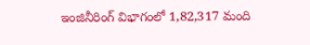ఇంజినీరింగ్ విభాగంలో 1,82,317 మంది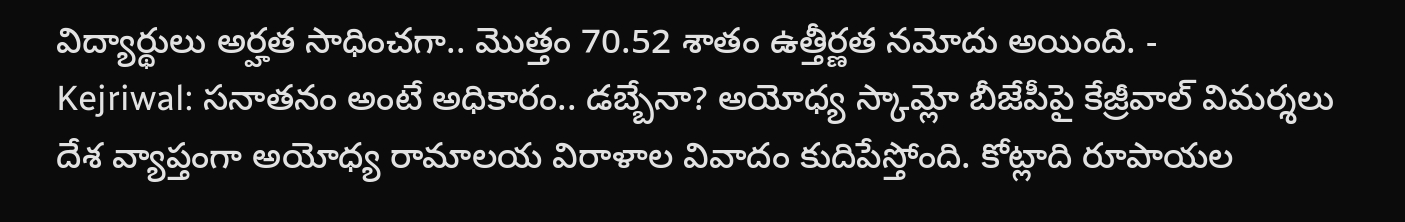విద్యార్థులు అర్హత సాధించగా.. మొత్తం 70.52 శాతం ఉత్తీర్ణత నమోదు అయింది. -
Kejriwal: సనాతనం అంటే అధికారం.. డబ్బేనా? అయోధ్య స్కామ్లో బీజేపీపై కేజ్రీవాల్ విమర్శలు
దేశ వ్యాప్తంగా అయోధ్య రామాలయ విరాళాల వివాదం కుదిపేస్తోంది. కోట్లాది రూపాయల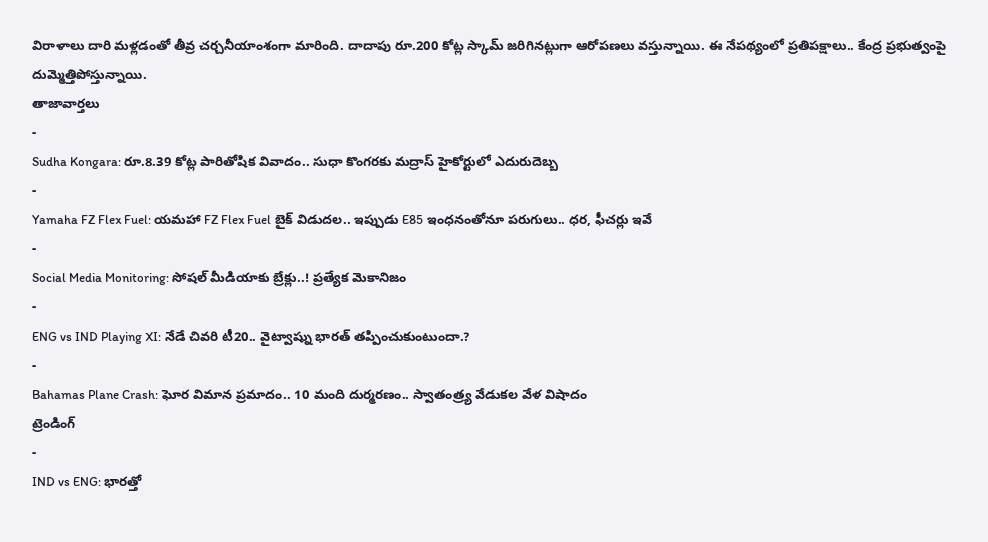విరాళాలు దారి మళ్లడంతో తీవ్ర చర్చనీయాంశంగా మారింది. దాదాపు రూ.200 కోట్ల స్కామ్ జరిగినట్లుగా ఆరోపణలు వస్తున్నాయి. ఈ నేపథ్యంలో ప్రతిపక్షాలు.. కేంద్ర ప్రభుత్వంపై దుమ్మెత్తిపోస్తున్నాయి.
తాజావార్తలు
-
Sudha Kongara: రూ.8.39 కోట్ల పారితోషిక వివాదం.. సుధా కొంగరకు మద్రాస్ హైకోర్టులో ఎదురుదెబ్బ
-
Yamaha FZ Flex Fuel: యమహా FZ Flex Fuel బైక్ విడుదల.. ఇప్పుడు E85 ఇంధనంతోనూ పరుగులు.. ధర, ఫీచర్లు ఇవే
-
Social Media Monitoring: సోషల్ మీడియాకు బ్రేక్లు..! ప్రత్యేక మెకానిజం
-
ENG vs IND Playing XI: నేడే చివరి టీ20.. వైట్వాష్ను భారత్ తప్పించుకుంటుందా.?
-
Bahamas Plane Crash: ఘోర విమాన ప్రమాదం.. 10 మంది దుర్మరణం.. స్వాతంత్ర్య వేడుకల వేళ విషాదం
ట్రెండింగ్
-
IND vs ENG: భారత్తో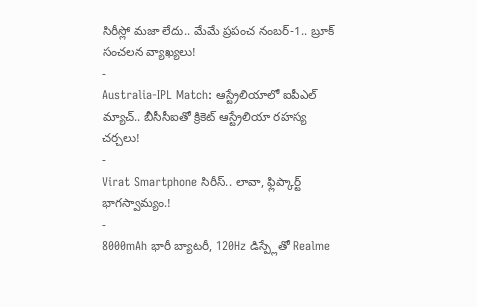సిరీస్లో మజా లేదు.. మేమే ప్రపంచ నంబర్-1.. బ్రూక్ సంచలన వ్యాఖ్యలు!
-
Australia-IPL Match: ఆస్ట్రేలియాలో ఐపీఎల్ మ్యాచ్.. బీసీసీఐతో క్రికెట్ ఆస్ట్రేలియా రహస్య చర్చలు!
-
Virat Smartphone సిరీస్.. లావా, ఫ్లిప్కార్ట్ భాగస్వామ్యం.!
-
8000mAh భారీ బ్యాటరీ, 120Hz డిస్ప్లేతో Realme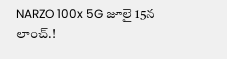NARZO 100x 5G జూలై 15న లాంచ్.!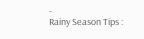-
Rainy Season Tips :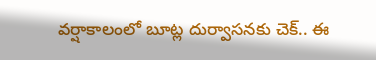వర్షాకాలంలో బూట్ల దుర్వాసనకు చెక్.. ఈ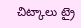చిట్కాలు ట్రై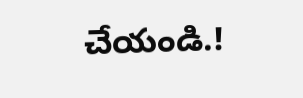చేయండి.!